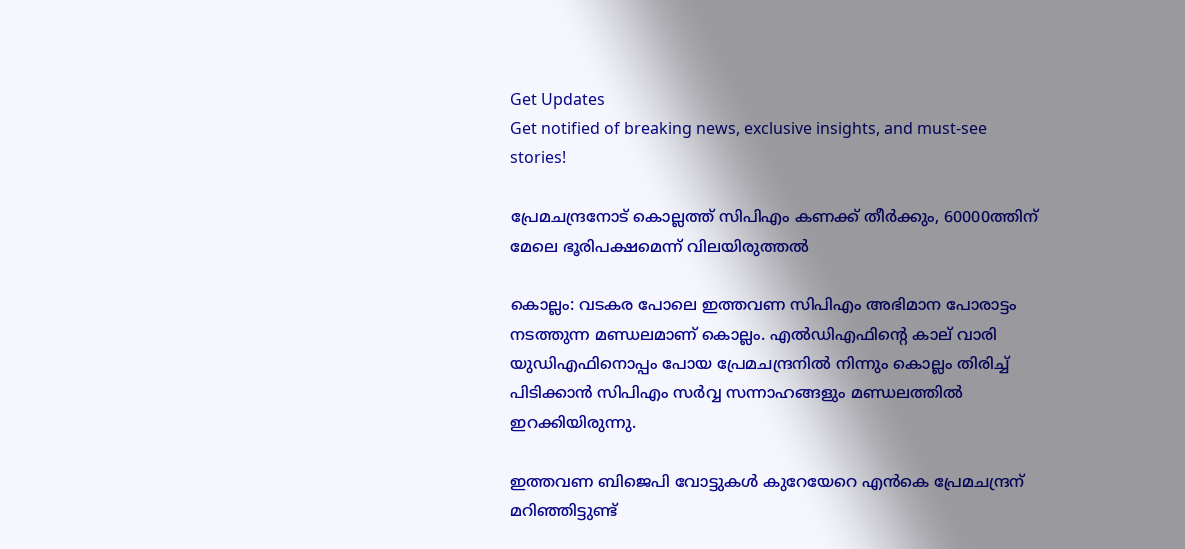Get Updates
Get notified of breaking news, exclusive insights, and must-see stories!

പ്രേമചന്ദ്രനോട് കൊല്ലത്ത് സിപിഎം കണക്ക് തീർക്കും, 60000ത്തിന് മേലെ ഭൂരിപക്ഷമെന്ന് വിലയിരുത്തൽ

കൊല്ലം: വടകര പോലെ ഇത്തവണ സിപിഎം അഭിമാന പോരാട്ടം നടത്തുന്ന മണ്ഡലമാണ് കൊല്ലം. എല്‍ഡിഎഫിന്റെ കാല് വാരി യുഡിഎഫിനൊപ്പം പോയ പ്രേമചന്ദ്രനില്‍ നിന്നും കൊല്ലം തിരിച്ച് പിടിക്കാന്‍ സിപിഎം സര്‍വ്വ സന്നാഹങ്ങളും മണ്ഡലത്തില്‍ ഇറക്കിയിരുന്നു.

ഇത്തവണ ബിജെപി വോട്ടുകള്‍ കുറേയേറെ എന്‍കെ പ്രേമചന്ദ്രന് മറിഞ്ഞിട്ടുണ്ട്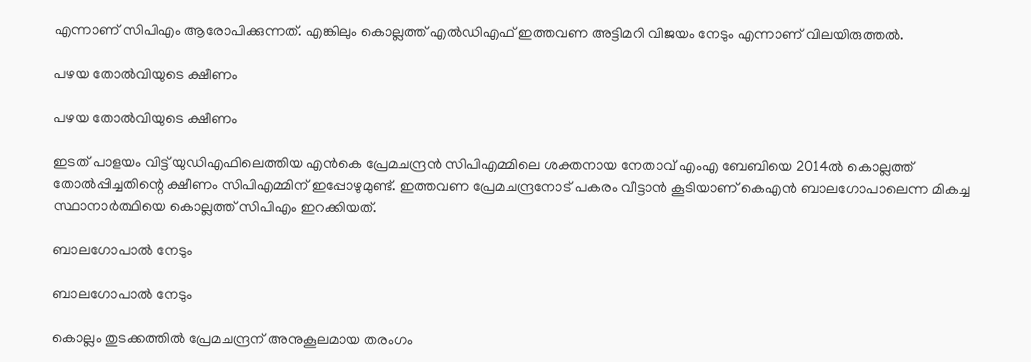എന്നാണ് സിപിഎം ആരോപിക്കുന്നത്. എങ്കിലും കൊല്ലത്ത് എല്‍ഡിഎഫ് ഇത്തവണ അട്ടിമറി വിജയം നേടും എന്നാണ് വിലയിരുത്തല്‍.

പഴയ തോൽവിയുടെ ക്ഷീണം

പഴയ തോൽവിയുടെ ക്ഷീണം

ഇടത് പാളയം വിട്ട് യുഡിഎഫിലെത്തിയ എന്‍കെ പ്രേമചന്ദ്രന്‍ സിപിഎമ്മിലെ ശക്തനായ നേതാവ് എംഎ ബേബിയെ 2014ല്‍ കൊല്ലത്ത് തോല്‍പ്പിച്ചതിന്റെ ക്ഷീണം സിപിഎമ്മിന് ഇപ്പോഴുമുണ്ട്. ഇത്തവണ പ്രേമചന്ദ്രനോട് പകരം വീട്ടാന്‍ കൂടിയാണ് കെഎന്‍ ബാലഗോപാലെന്ന മികച്ച സ്ഥാനാര്‍ത്ഥിയെ കൊല്ലത്ത് സിപിഎം ഇറക്കിയത്.

ബാലഗോപാൽ നേടും

ബാലഗോപാൽ നേടും

കൊല്ലം തുടക്കത്തില്‍ പ്രേമചന്ദ്രന് അനുകൂലമായ തരംഗം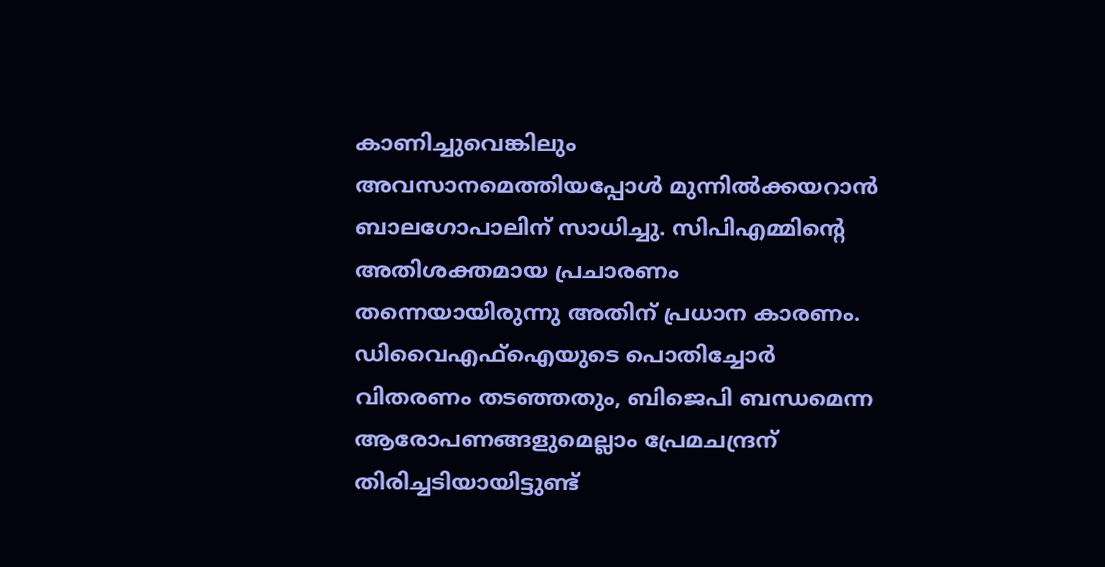കാണിച്ചുവെങ്കിലും അവസാനമെത്തിയപ്പോള്‍ മുന്നില്‍ക്കയറാന്‍ ബാലഗോപാലിന് സാധിച്ചു. സിപിഎമ്മിന്റെ അതിശക്തമായ പ്രചാരണം തന്നെയായിരുന്നു അതിന് പ്രധാന കാരണം. ഡിവൈഎഫ്‌ഐയുടെ പൊതിച്ചോര്‍ വിതരണം തടഞ്ഞതും, ബിജെപി ബന്ധമെന്ന ആരോപണങ്ങളുമെല്ലാം പ്രേമചന്ദ്രന് തിരിച്ചടിയായിട്ടുണ്ട്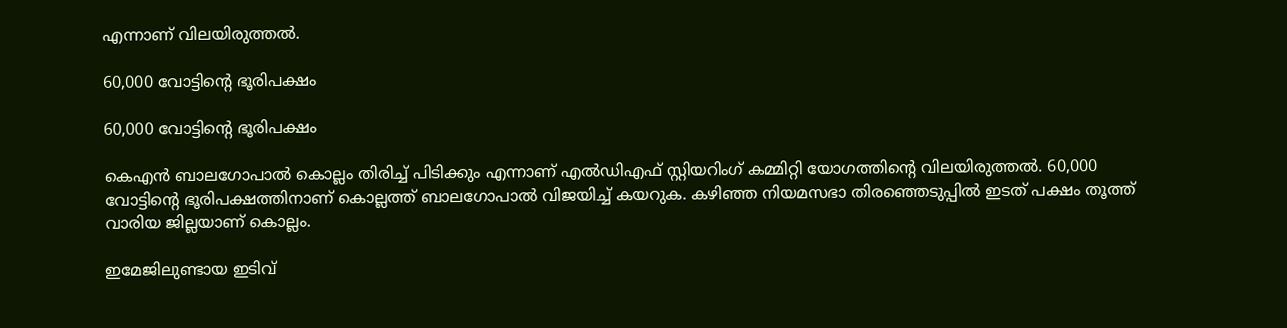എന്നാണ് വിലയിരുത്തല്‍.

60,000 വോട്ടിന്റെ ഭൂരിപക്ഷം

60,000 വോട്ടിന്റെ ഭൂരിപക്ഷം

കെഎന്‍ ബാലഗോപാല്‍ കൊല്ലം തിരിച്ച് പിടിക്കും എന്നാണ് എല്‍ഡിഎഫ് സ്റ്റിയറിംഗ് കമ്മിറ്റി യോഗത്തിന്റെ വിലയിരുത്തല്‍. 60,000 വോട്ടിന്റെ ഭൂരിപക്ഷത്തിനാണ് കൊല്ലത്ത് ബാലഗോപാല്‍ വിജയിച്ച് കയറുക. കഴിഞ്ഞ നിയമസഭാ തിരഞ്ഞെടുപ്പില്‍ ഇടത് പക്ഷം തൂത്ത് വാരിയ ജില്ലയാണ് കൊല്ലം.

ഇമേജിലുണ്ടായ ഇടിവ്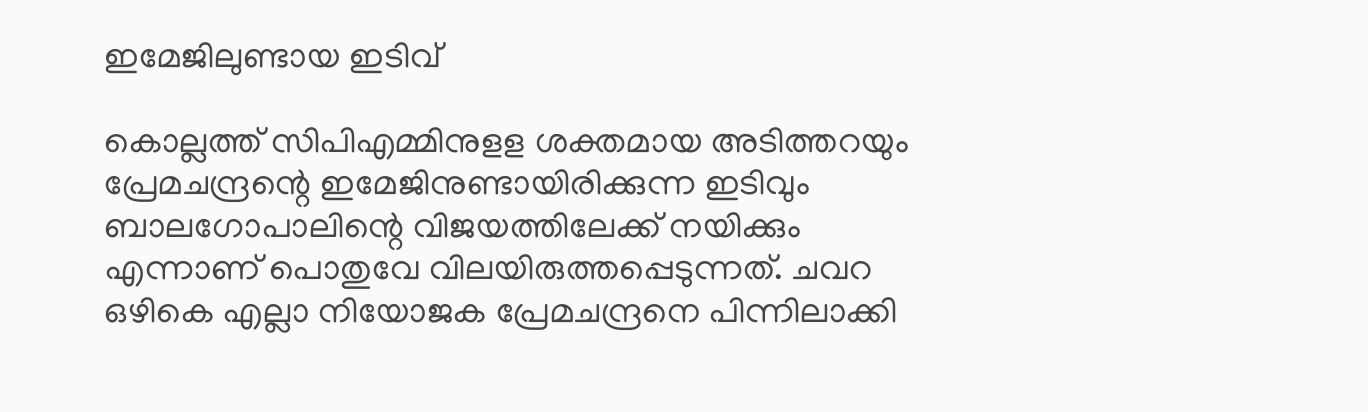ഇമേജിലുണ്ടായ ഇടിവ്

കൊല്ലത്ത് സിപിഎമ്മിനുളള ശക്തമായ അടിത്തറയും പ്രേമചന്ദ്രന്റെ ഇമേജിനുണ്ടായിരിക്കുന്ന ഇടിവും ബാലഗോപാലിന്റെ വിജയത്തിലേക്ക് നയിക്കും എന്നാണ് പൊതുവേ വിലയിരുത്തപ്പെടുന്നത്. ചവറ ഒഴികെ എല്ലാ നിയോജക പ്രേമചന്ദ്രനെ പിന്നിലാക്കി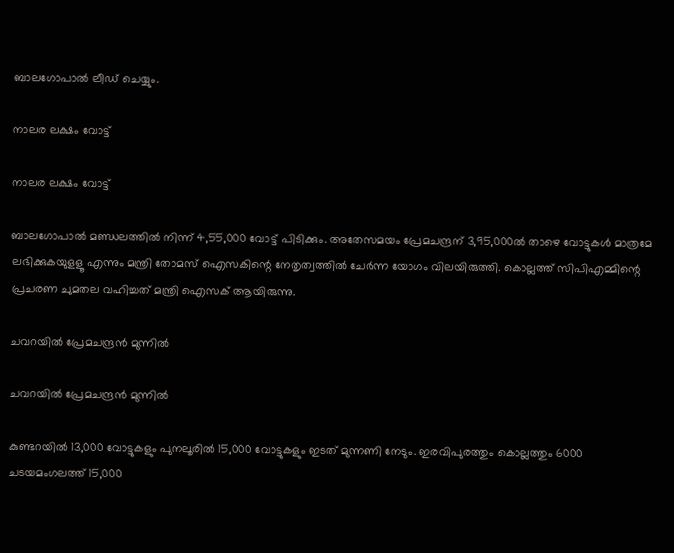ബാലഗോപാല്‍ ലീഡ് ചെയ്യും.

നാലര ലക്ഷം വോട്ട്

നാലര ലക്ഷം വോട്ട്

ബാലഗോപാല്‍ മണ്ഡലത്തില്‍ നിന്ന് 4,55,000 വോട്ട് പിടിക്കും. അതേസമയം പ്രേമചന്ദ്രന് 3,95,000ല്‍ താഴെ വോട്ടുകള്‍ മാത്രമേ ലഭിക്കുകയുളളൂ എന്നും മന്ത്രി തോമസ് ഐസകിന്റെ നേതൃത്വത്തില്‍ ചേര്‍ന്ന യോഗം വിലയിരുത്തി. കൊല്ലത്ത് സിപിഎമ്മിന്റെ പ്രചരണ ചുമതല വഹിച്ചത് മന്ത്രി ഐസക് ആയിരുന്നു.

ചവറയിൽ പ്രേമചന്ദ്രൻ മുന്നിൽ

ചവറയിൽ പ്രേമചന്ദ്രൻ മുന്നിൽ

കുണ്ടറയില്‍ 13,000 വോട്ടുകളും പുനലൂരില്‍ 15,000 വോട്ടുകളും ഇടത് മുന്നണി നേടും. ഇരവിപുരത്തും കൊല്ലത്തും 6000 ചടയമംഗലത്ത് 15,000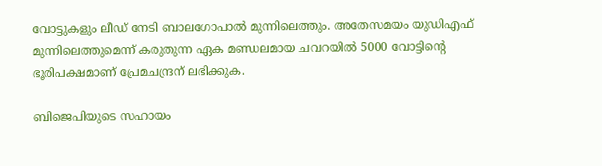വോട്ടുകളും ലീഡ് നേടി ബാലഗോപാല്‍ മുന്നിലെത്തും. അതേസമയം യുഡിഎഫ് മുന്നിലെത്തുമെന്ന് കരുതുന്ന ഏക മണ്ഡലമായ ചവറയില്‍ 5000 വോട്ടിന്റെ ഭൂരിപക്ഷമാണ് പ്രേമചന്ദ്രന് ലഭിക്കുക.

ബിജെപിയുടെ സഹായം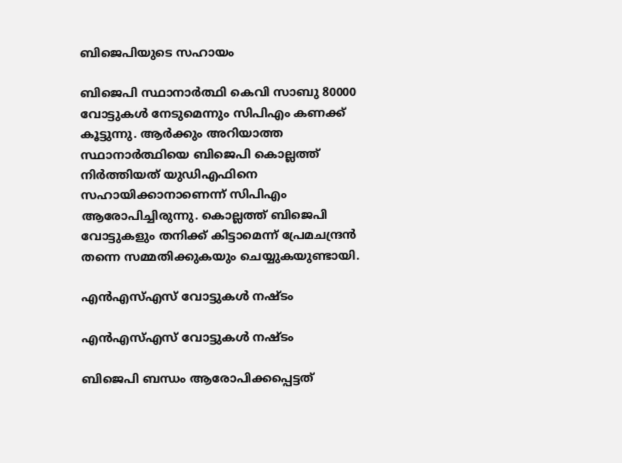ബിജെപിയുടെ സഹായം

ബിജെപി സ്ഥാനാര്‍ത്ഥി കെവി സാബു 80000 വോട്ടുകള്‍ നേടുമെന്നും സിപിഎം കണക്ക് കൂട്ടുന്നു. ആര്‍ക്കും അറിയാത്ത സ്ഥാനാര്‍ത്ഥിയെ ബിജെപി കൊല്ലത്ത് നിര്‍ത്തിയത് യുഡിഎഫിനെ സഹായിക്കാനാണെന്ന് സിപിഎം ആരോപിച്ചിരുന്നു. കൊല്ലത്ത് ബിജെപി വോട്ടുകളും തനിക്ക് കിട്ടാമെന്ന് പ്രേമചന്ദ്രന്‍ തന്നെ സമ്മതിക്കുകയും ചെയ്യുകയുണ്ടായി.

എൻഎസ്എസ് വോട്ടുകൾ നഷ്ടം

എൻഎസ്എസ് വോട്ടുകൾ നഷ്ടം

ബിജെപി ബന്ധം ആരോപിക്കപ്പെട്ടത്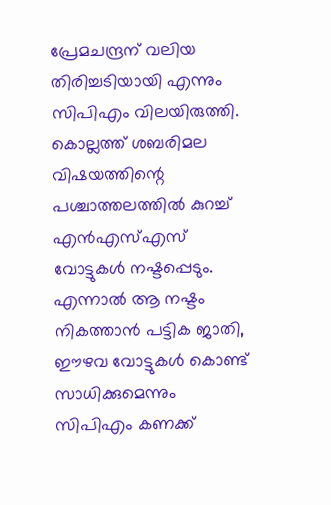പ്രേമചന്ദ്രന് വലിയ തിരിച്ചടിയായി എന്നും സിപിഎം വിലയിരുത്തി. കൊല്ലത്ത് ശബരിമല വിഷയത്തിന്റെ പശ്ചാത്തലത്തില്‍ കുറച്ച് എന്‍എസ്എസ് വോട്ടുകള്‍ നഷ്ടപ്പെടും. എന്നാല്‍ ആ നഷ്ടം നികത്താന്‍ പട്ടിക ജാതി, ഈഴവ വോട്ടുകള്‍ കൊണ്ട് സാധിക്കുമെന്നും സിപിഎം കണക്ക്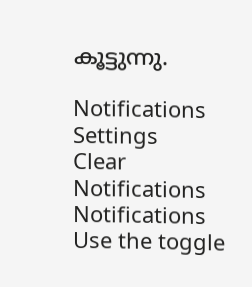കൂട്ടുന്നു.

Notifications
Settings
Clear Notifications
Notifications
Use the toggle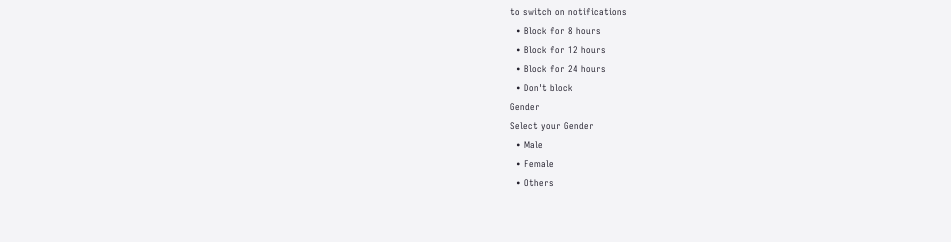to switch on notifications
  • Block for 8 hours
  • Block for 12 hours
  • Block for 24 hours
  • Don't block
Gender
Select your Gender
  • Male
  • Female
  • Others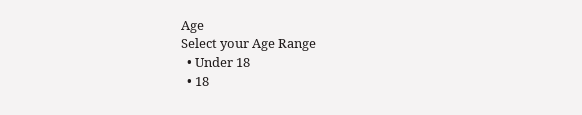Age
Select your Age Range
  • Under 18
  • 18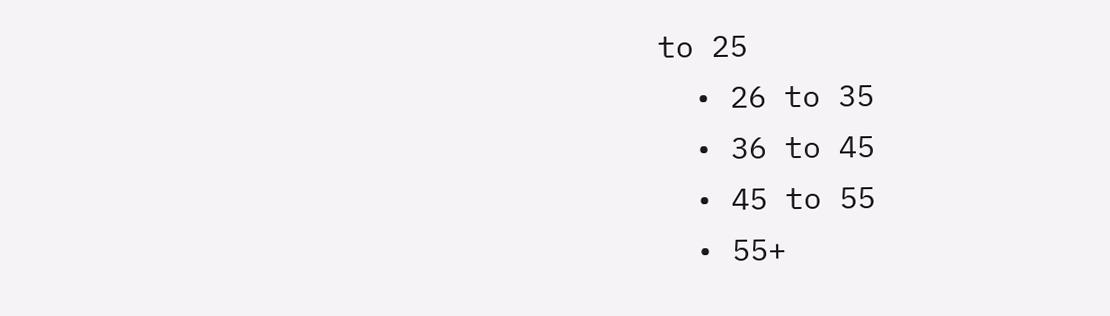to 25
  • 26 to 35
  • 36 to 45
  • 45 to 55
  • 55+